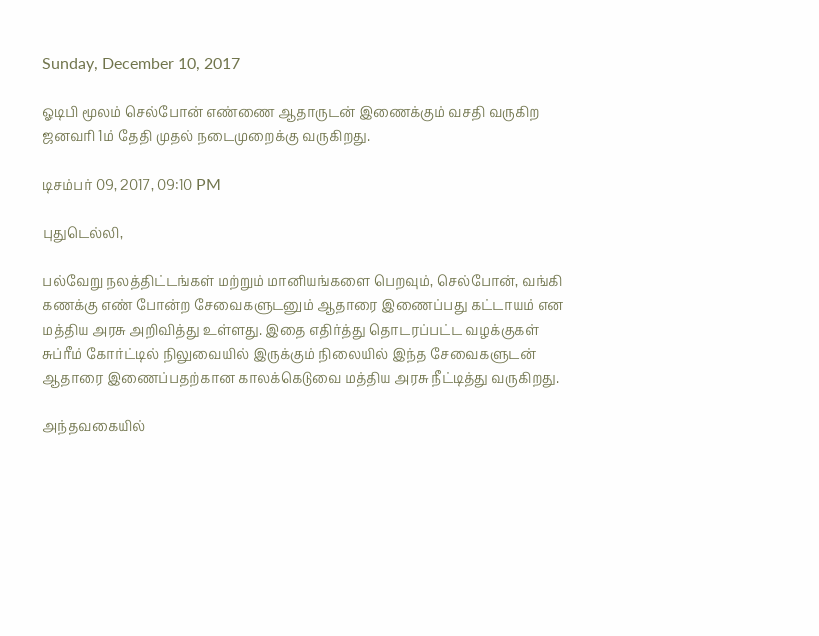Sunday, December 10, 2017

ஓடிபி மூலம் செல்போன் எண்ணை ஆதாருடன் இணைக்கும் வசதி வருகிற ஜனவரி 1ம் தேதி முதல் நடைமுறைக்கு வருகிறது.

டிசம்பர் 09, 2017, 09:10 PM

புதுடெல்லி,

பல்வேறு நலத்திட்டங்கள் மற்றும் மானியங்களை பெறவும், செல்போன், வங்கி கணக்கு எண் போன்ற சேவைகளுடனும் ஆதாரை இணைப்பது கட்டாயம் என மத்திய அரசு அறிவித்து உள்ளது. இதை எதிர்த்து தொடரப்பட்ட வழக்குகள் சுப்ரீம் கோர்ட்டில் நிலுவையில் இருக்கும் நிலையில் இந்த சேவைகளுடன் ஆதாரை இணைப்பதற்கான காலக்கெடுவை மத்திய அரசு நீட்டித்து வருகிறது.

அந்தவகையில்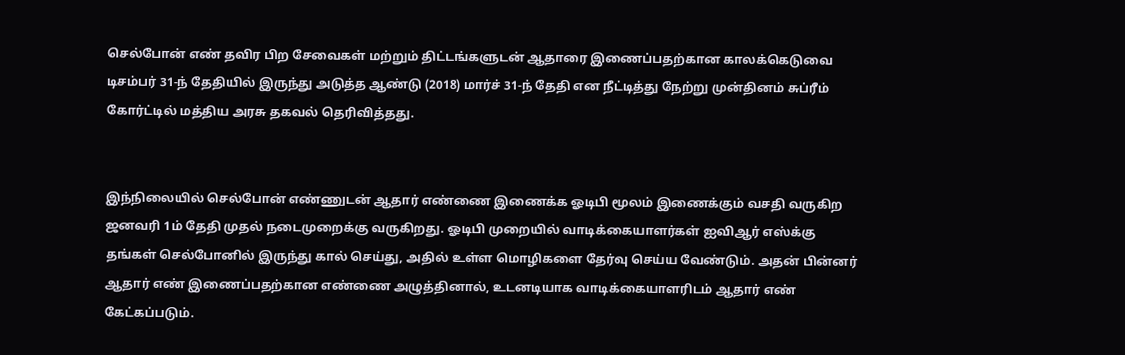செல்போன் எண் தவிர பிற சேவைகள் மற்றும் திட்டங்களுடன் ஆதாரை இணைப்பதற்கான காலக்கெடுவை டிசம்பர் 31-ந் தேதியில் இருந்து அடுத்த ஆண்டு (2018) மார்ச் 31-ந் தேதி என நீட்டித்து நேற்று முன்தினம் சுப்ரீம் கோர்ட்டில் மத்திய அரசு தகவல் தெரிவித்தது.


இந்நிலையில் செல்போன் எண்ணுடன் ஆதார் எண்ணை இணைக்க ஓடிபி மூலம் இணைக்கும் வசதி வருகிற ஜனவரி 1ம் தேதி முதல் நடைமுறைக்கு வருகிறது. ஓடிபி முறையில் வாடிக்கையாளர்கள் ஐவிஆர் எஸ்க்கு தங்கள் செல்போனில் இருந்து கால் செய்து, அதில் உள்ள மொழிகளை தேர்வு செய்ய வேண்டும். அதன் பின்னர் ஆதார் எண் இணைப்பதற்கான எண்ணை அழுத்தினால், உடனடியாக வாடிக்கையாளரிடம் ஆதார் எண் கேட்கப்படும்.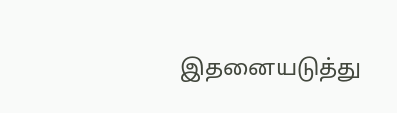இதனையடுத்து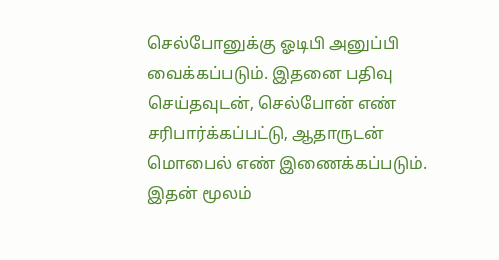செல்போனுக்கு ஓடிபி அனுப்பி வைக்கப்படும். இதனை பதிவு செய்தவுடன், செல்போன் எண் சரிபார்க்கப்பட்டு, ஆதாருடன் மொபைல் எண் இணைக்கப்படும். இதன் மூலம்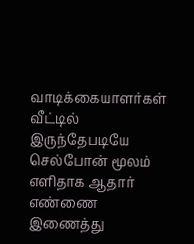வாடிக்கையாளர்கள் வீட்டில் இருந்தேபடியே செல்போன் மூலம் எளிதாக ஆதார் எண்ணை இணைத்து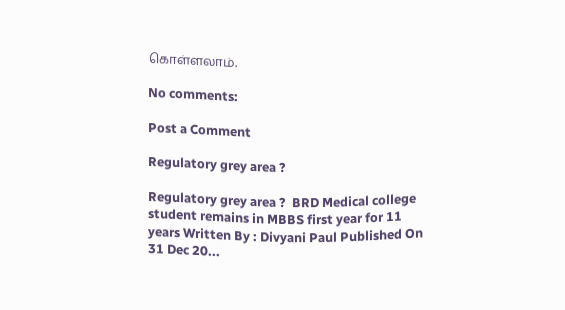கொள்ளலாம்.

No comments:

Post a Comment

Regulatory grey area ?

Regulatory grey area ?  BRD Medical college student remains in MBBS first year for 11 years Written By : Divyani Paul Published On 31 Dec 20...